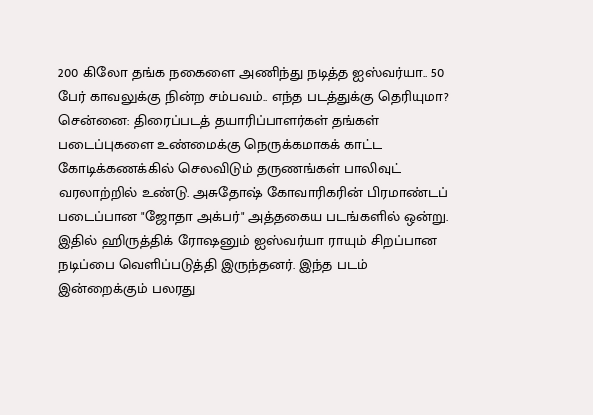200 கிலோ தங்க நகைளை அணிந்து நடித்த ஐஸ்வர்யா.. 50 பேர் காவலுக்கு நின்ற சம்பவம்.. எந்த படத்துக்கு தெரியுமா?
சென்னை: திரைப்படத் தயாரிப்பாளர்கள் தங்கள் படைப்புகளை உண்மைக்கு நெருக்கமாகக் காட்ட கோடிக்கணக்கில் செலவிடும் தருணங்கள் பாலிவுட் வரலாற்றில் உண்டு. அசுதோஷ் கோவாரிகரின் பிரமாண்டப் படைப்பான "ஜோதா அக்பர்" அத்தகைய படங்களில் ஒன்று. இதில் ஹிருத்திக் ரோஷனும் ஐஸ்வர்யா ராயும் சிறப்பான நடிப்பை வெளிப்படுத்தி இருந்தனர். இந்த படம் இன்றைக்கும் பலரது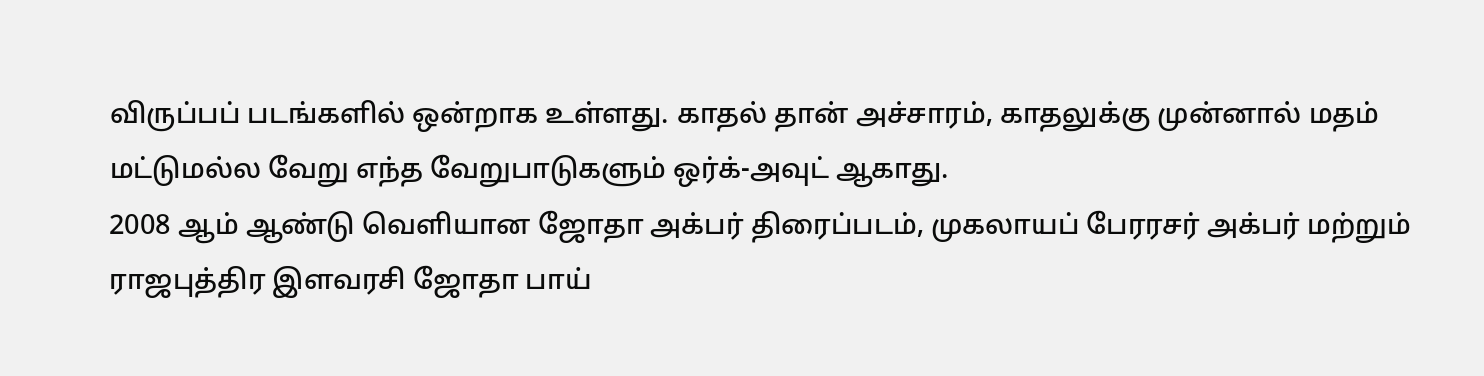விருப்பப் படங்களில் ஒன்றாக உள்ளது. காதல் தான் அச்சாரம், காதலுக்கு முன்னால் மதம் மட்டுமல்ல வேறு எந்த வேறுபாடுகளும் ஒர்க்-அவுட் ஆகாது.
2008 ஆம் ஆண்டு வெளியான ஜோதா அக்பர் திரைப்படம், முகலாயப் பேரரசர் அக்பர் மற்றும் ராஜபுத்திர இளவரசி ஜோதா பாய்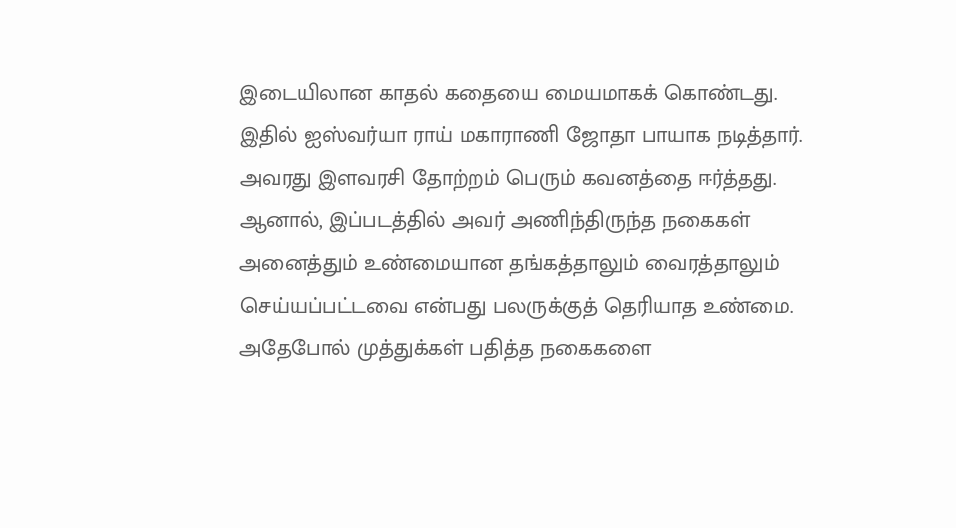இடையிலான காதல் கதையை மையமாகக் கொண்டது. இதில் ஐஸ்வர்யா ராய் மகாராணி ஜோதா பாயாக நடித்தார். அவரது இளவரசி தோற்றம் பெரும் கவனத்தை ஈர்த்தது. ஆனால், இப்படத்தில் அவர் அணிந்திருந்த நகைகள் அனைத்தும் உண்மையான தங்கத்தாலும் வைரத்தாலும் செய்யப்பட்டவை என்பது பலருக்குத் தெரியாத உண்மை. அதேபோல் முத்துக்கள் பதித்த நகைகளை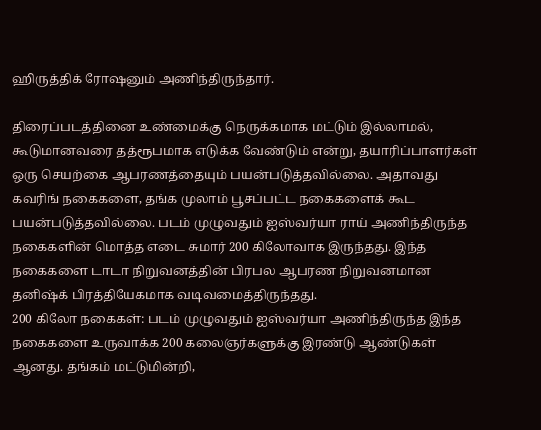ஹிருத்திக் ரோஷனும் அணிந்திருந்தார்.

திரைப்படத்தினை உண்மைக்கு நெருக்கமாக மட்டும் இல்லாமல், கூடுமானவரை தத்ரூபமாக எடுக்க வேண்டும் என்று, தயாரிப்பாளர்கள் ஒரு செயற்கை ஆபரணத்தையும் பயன்படுத்தவில்லை. அதாவது கவரிங் நகைகளை, தங்க முலாம் பூசப்பட்ட நகைகளைக் கூட பயன்படுத்தவில்லை. படம் முழுவதும் ஐஸ்வர்யா ராய் அணிந்திருந்த நகைகளின் மொத்த எடை சுமார் 200 கிலோவாக இருந்தது. இந்த நகைகளை டாடா நிறுவனத்தின் பிரபல ஆபரண நிறுவனமான தனிஷ்க் பிரத்தியேகமாக வடிவமைத்திருந்தது.
200 கிலோ நகைகள்: படம் முழுவதும் ஐஸ்வர்யா அணிந்திருந்த இந்த நகைகளை உருவாக்க 200 கலைஞர்களுக்கு இரண்டு ஆண்டுகள் ஆனது. தங்கம் மட்டுமின்றி,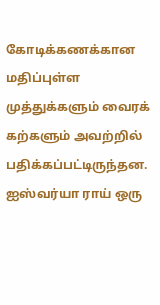கோடிக்கணக்கான மதிப்புள்ள முத்துக்களும் வைரக் கற்களும் அவற்றில் பதிக்கப்பட்டிருந்தன. ஐஸ்வர்யா ராய் ஒரு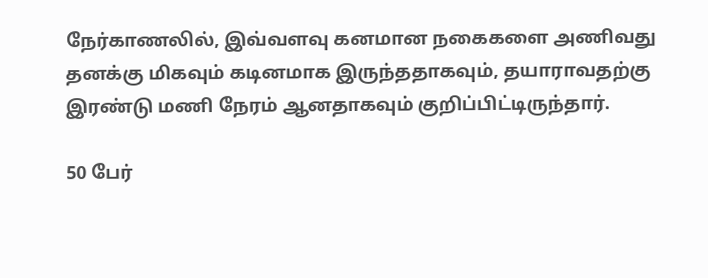நேர்காணலில், இவ்வளவு கனமான நகைகளை அணிவது தனக்கு மிகவும் கடினமாக இருந்ததாகவும், தயாராவதற்கு இரண்டு மணி நேரம் ஆனதாகவும் குறிப்பிட்டிருந்தார்.

50 பேர்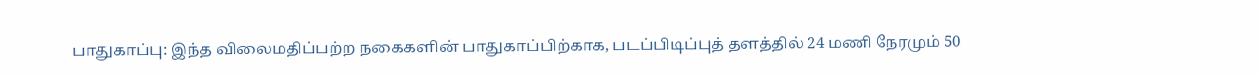பாதுகாப்பு: இந்த விலைமதிப்பற்ற நகைகளின் பாதுகாப்பிற்காக, படப்பிடிப்புத் தளத்தில் 24 மணி நேரமும் 50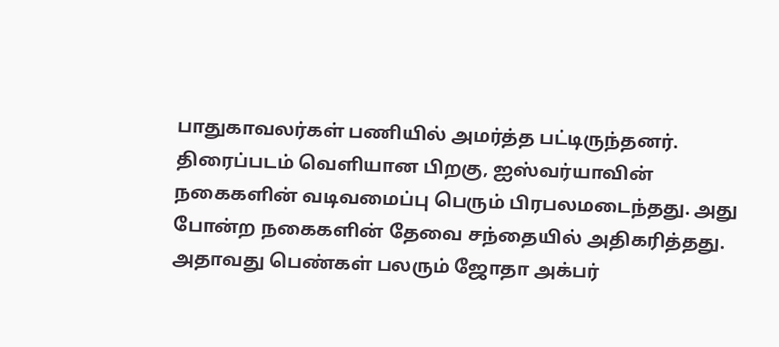பாதுகாவலர்கள் பணியில் அமர்த்த பட்டிருந்தனர். திரைப்படம் வெளியான பிறகு, ஐஸ்வர்யாவின் நகைகளின் வடிவமைப்பு பெரும் பிரபலமடைந்தது. அது போன்ற நகைகளின் தேவை சந்தையில் அதிகரித்தது. அதாவது பெண்கள் பலரும் ஜோதா அக்பர்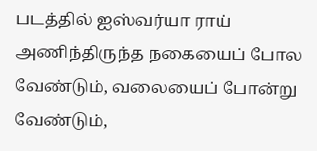படத்தில் ஐஸ்வர்யா ராய் அணிந்திருந்த நகையைப் போல வேண்டும், வலையைப் போன்று வேண்டும்,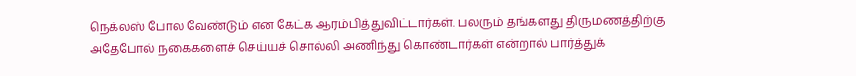நெக்லஸ் போல வேண்டும் என கேட்க ஆரம்பித்துவிட்டார்கள். பலரும் தங்களது திருமணத்திற்கு அதேபோல் நகைகளைச் செய்யச் சொல்லி அணிந்து கொண்டார்கள் என்றால் பார்த்துக்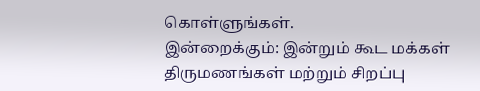கொள்ளுங்கள்.
இன்றைக்கும்: இன்றும் கூட மக்கள் திருமணங்கள் மற்றும் சிறப்பு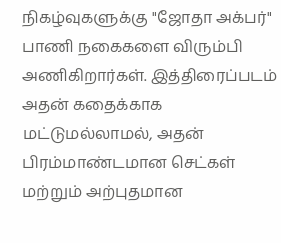நிகழ்வுகளுக்கு "ஜோதா அக்பர்" பாணி நகைகளை விரும்பி அணிகிறார்கள். இத்திரைப்படம் அதன் கதைக்காக மட்டுமல்லாமல், அதன் பிரம்மாண்டமான செட்கள் மற்றும் அற்புதமான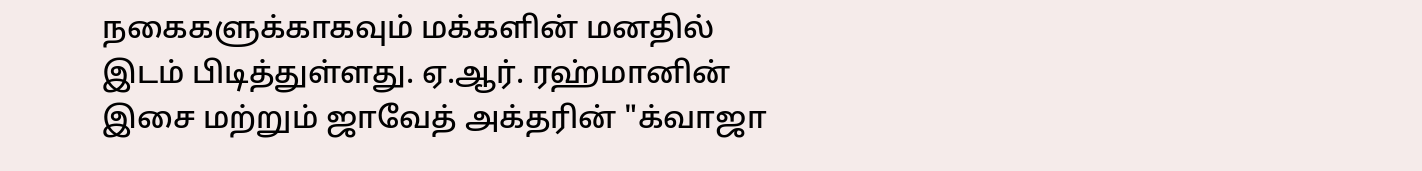நகைகளுக்காகவும் மக்களின் மனதில் இடம் பிடித்துள்ளது. ஏ.ஆர். ரஹ்மானின் இசை மற்றும் ஜாவேத் அக்தரின் "க்வாஜா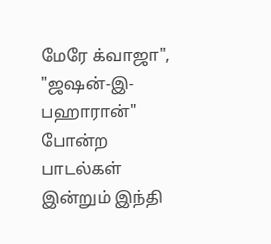மேரே க்வாஜா", "ஜஷன்-இ-பஹாரான்" போன்ற பாடல்கள் இன்றும் இந்தி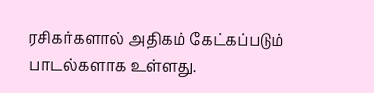ரசிகர்களால் அதிகம் கேட்கப்படும் பாடல்களாக உள்ளது.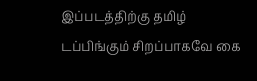இப்படத்திற்கு தமிழ் டப்பிங்கும் சிறப்பாகவே கை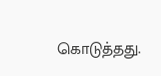கொடுத்தது.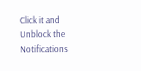Click it and Unblock the Notifications